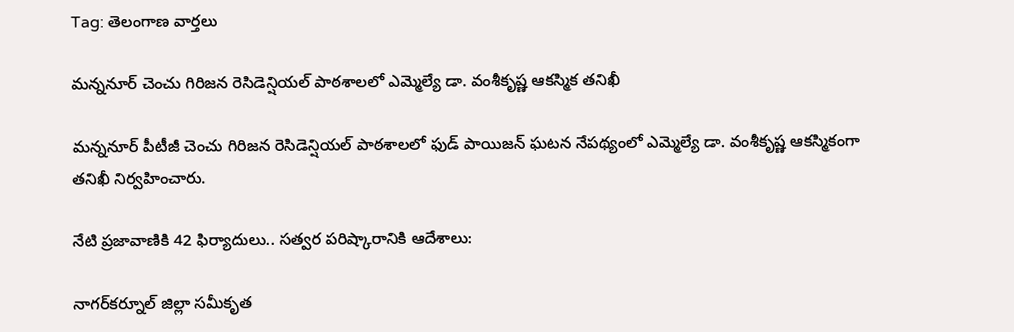Tag: తెలంగాణ వార్తలు

మన్ననూర్ చెంచు గిరిజన రెసిడెన్షియల్ పాఠశాలలో ఎమ్మెల్యే డా. వంశీకృష్ణ ఆకస్మిక తనిఖీ

మన్ననూర్ పీటీజీ చెంచు గిరిజన రెసిడెన్షియల్ పాఠశాలలో ఫుడ్ పాయిజన్ ఘటన నేపథ్యంలో ఎమ్మెల్యే డా. వంశీకృష్ణ ఆకస్మికంగా తనిఖీ నిర్వహించారు.

నేటి ప్రజావాణికి 42 ఫిర్యాదులు.. సత్వర పరిష్కారానికి ఆదేశాలు:

నాగర్‌కర్నూల్ జిల్లా సమీకృత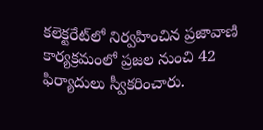కలెక్టరేట్‌లో నిర్వహించిన ప్రజావాణి కార్యక్రమంలో ప్రజల నుంచి 42 ఫిర్యాదులు స్వీకరించారు.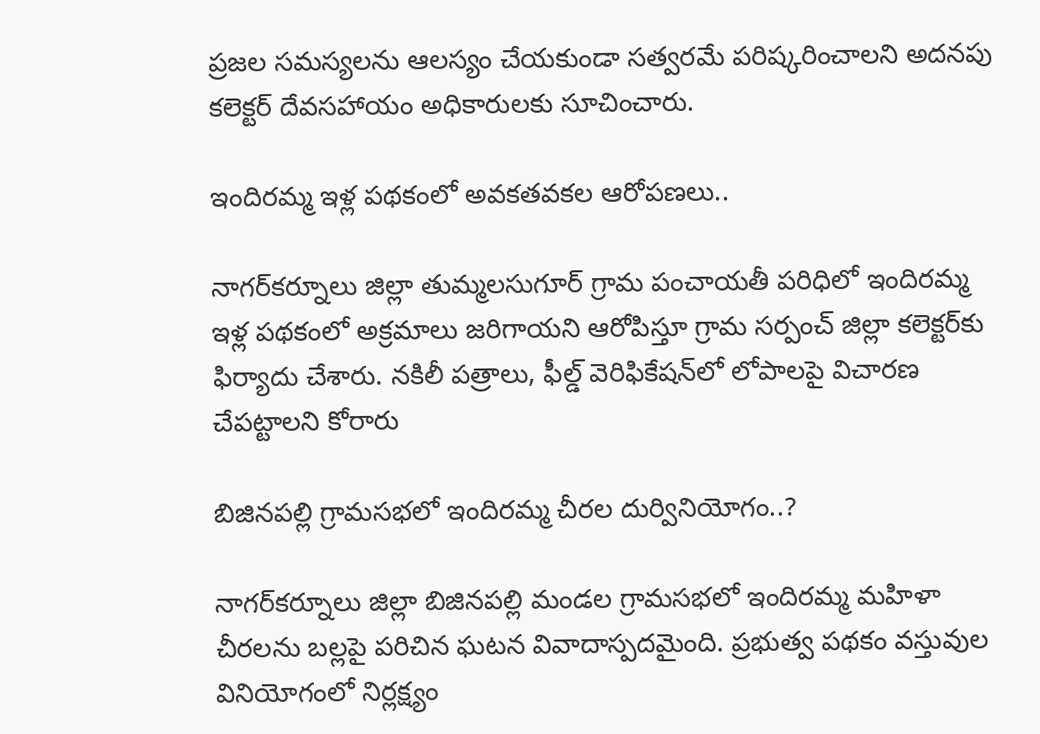ప్రజల సమస్యలను ఆలస్యం చేయకుండా సత్వరమే పరిష్కరించాలని అదనపు కలెక్టర్ దేవసహాయం అధికారులకు సూచించారు.

ఇందిరమ్మ ఇళ్ల పథకంలో అవకతవకల ఆరోపణలు..

నాగర్‌కర్నూలు జిల్లా తుమ్మలసుగూర్ గ్రామ పంచాయతీ పరిధిలో ఇందిరమ్మ ఇళ్ల పథకంలో అక్రమాలు జరిగాయని ఆరోపిస్తూ గ్రామ సర్పంచ్ జిల్లా కలెక్టర్‌కు ఫిర్యాదు చేశారు. నకిలీ పత్రాలు, ఫీల్డ్ వెరిఫికేషన్‌లో లోపాలపై విచారణ చేపట్టాలని కోరారు

బిజినపల్లి గ్రామసభలో ఇందిరమ్మ చీరల దుర్వినియోగం..?

నాగర్‌కర్నూలు జిల్లా బిజినపల్లి మండల గ్రామసభలో ఇందిరమ్మ మహిళా చీరలను బల్లపై పరిచిన ఘటన వివాదాస్పదమైంది. ప్రభుత్వ పథకం వస్తువుల వినియోగంలో నిర్లక్ష్యం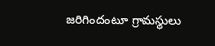జరిగిందంటూ గ్రామస్థులు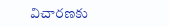విచారణకు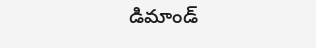డిమాండ్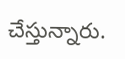చేస్తున్నారు.